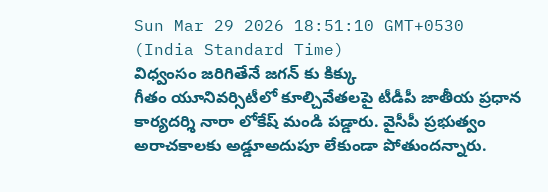Sun Mar 29 2026 18:51:10 GMT+0530 (India Standard Time)
విధ్వంసం జరిగితేనే జగన్ కు కిక్కు
గీతం యూనివర్సిటీలో కూల్చివేతలపై టీడీపీ జాతీయ ప్రధాన కార్యదర్శి నారా లోకేష్ మండి పడ్డారు. వైసీపీ ప్రభుత్వం అరాచకాలకు అడ్డూఅదుపూ లేకుండా పోతుందన్నారు.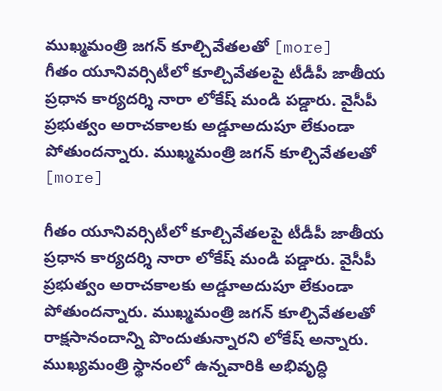ముఖ్మమంత్రి జగన్ కూల్చివేతలతో [more]
గీతం యూనివర్సిటీలో కూల్చివేతలపై టీడీపీ జాతీయ ప్రధాన కార్యదర్శి నారా లోకేష్ మండి పడ్డారు. వైసీపీ ప్రభుత్వం అరాచకాలకు అడ్డూఅదుపూ లేకుండా పోతుందన్నారు. ముఖ్మమంత్రి జగన్ కూల్చివేతలతో [more]

గీతం యూనివర్సిటీలో కూల్చివేతలపై టీడీపీ జాతీయ ప్రధాన కార్యదర్శి నారా లోకేష్ మండి పడ్డారు. వైసీపీ ప్రభుత్వం అరాచకాలకు అడ్డూఅదుపూ లేకుండా పోతుందన్నారు. ముఖ్మమంత్రి జగన్ కూల్చివేతలతో రాక్షసానందాన్ని పొందుతున్నారని లోకేష్ అన్నారు. ముఖ్యమంత్రి స్థానంలో ఉన్నవారికి అభివృద్ధి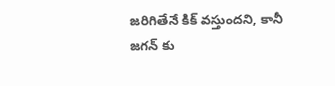జరిగితేనే కిక్ వస్తుందని, కానీ జగన్ కు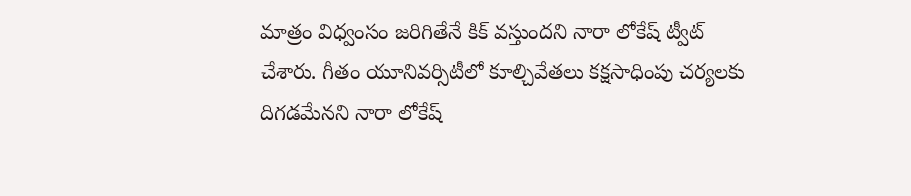మాత్రం విధ్వంసం జరిగితేనే కిక్ వస్తుందని నారా లోకేష్ ట్వీట్ చేశారు. గీతం యూనివర్సిటీలో కూల్చివేతలు కక్షసాధింపు చర్యలకు దిగడమేనని నారా లోకేష్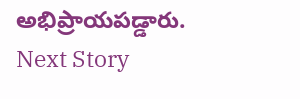అభిప్రాయపడ్డారు.
Next Story